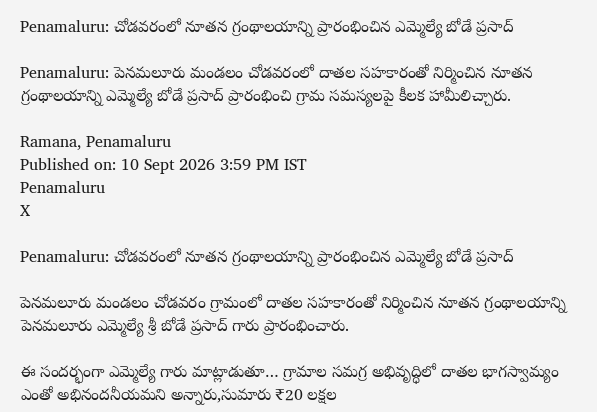Penamaluru: చోడవరంలో నూతన గ్రంథాలయాన్ని ప్రారంభించిన ఎమ్మెల్యే బోడే ప్రసాద్

Penamaluru: పెనమలూరు మండలం చోడవరంలో దాతల సహకారంతో నిర్మించిన నూతన గ్రంథాలయాన్ని ఎమ్మెల్యే బోడే ప్రసాద్ ప్రారంభించి గ్రామ సమస్యలపై కీలక హామీలిచ్చారు.

Ramana, Penamaluru
Published on: 10 Sept 2026 3:59 PM IST
Penamaluru
X

Penamaluru: చోడవరంలో నూతన గ్రంథాలయాన్ని ప్రారంభించిన ఎమ్మెల్యే బోడే ప్రసాద్

పెనమలూరు మండలం చోడవరం గ్రామంలో దాతల సహకారంతో నిర్మించిన నూతన గ్రంథాలయాన్ని పెనమలూరు ఎమ్మెల్యే శ్రీ బోడే ప్రసాద్ గారు ప్రారంభించారు.

ఈ సందర్భంగా ఎమ్మెల్యే గారు మాట్లాడుతూ… గ్రామాల సమగ్ర అభివృద్ధిలో దాతల భాగస్వామ్యం ఎంతో అభినందనీయమని అన్నారు,సుమారు ₹20 లక్షల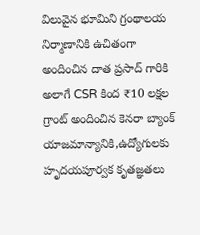విలువైన భూమిని గ్రంథాలయ నిర్మాణానికి ఉచితంగా అందించిన దాత ప్రసాద్ గారికి అలాగే CSR కింద ₹10 లక్షల గ్రాంట్ అందించిన కెనరా బ్యాంక్ యాజమాన్యానికి,ఉద్యోగులకు హృదయపూర్వక కృతజ్ఞతలు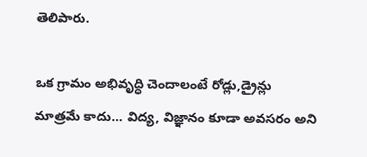తెలిపారు.

ఒక గ్రామం అభివృద్ధి చెందాలంటే రోడ్లు,డ్రైన్లు మాత్రమే కాదు… విద్య, విజ్ఞానం కూడా అవసరం అని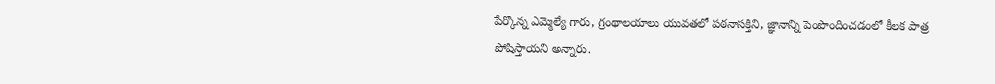పేర్కొన్న ఎమ్మెల్యే గారు, గ్రంథాలయాలు యువతలో పఠనాసక్తిని, జ్ఞానాన్ని పెంపొందించడంలో కీలక పాత్ర పోషిస్తాయని అన్నారు.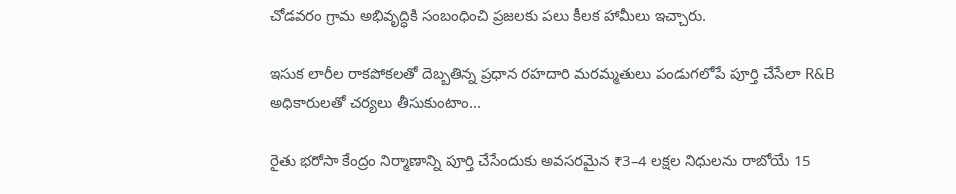చోడవరం గ్రామ అభివృద్ధికి సంబంధించి ప్రజలకు పలు కీలక హామీలు ఇచ్చారు.

ఇసుక లారీల రాకపోకలతో దెబ్బతిన్న ప్రధాన రహదారి మరమ్మతులు పండుగలోపే పూర్తి చేసేలా R&B అధికారులతో చర్యలు తీసుకుంటాం...

రైతు భరోసా కేంద్రం నిర్మాణాన్ని పూర్తి చేసేందుకు అవసరమైన ₹3–4 లక్షల నిధులను రాబోయే 15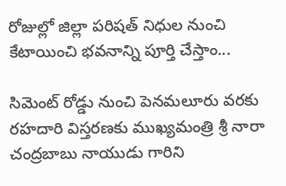రోజుల్లో జిల్లా పరిషత్ నిధుల నుంచి కేటాయించి భవనాన్ని పూర్తి చేస్తాం...

సిమెంట్ రోడ్డు నుంచి పెనమలూరు వరకు రహదారి విస్తరణకు ముఖ్యమంత్రి శ్రీ నారా చంద్రబాబు నాయుడు గారిని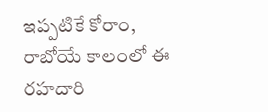ఇప్పటికే కోరాం, రాబోయే కాలంలో ఈ రహదారి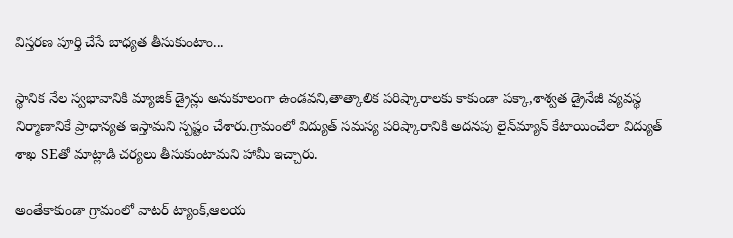విస్తరణ పూర్తి చేసే బాధ్యత తీసుకుంటాం...

స్థానిక నేల స్వభావానికి మ్యాజిక్ డ్రైన్లు అనుకూలంగా ఉండవని,తాత్కాలిక పరిష్కారాలకు కాకుండా పక్కా,శాశ్వత డ్రైనేజీ వ్యవస్థ నిర్మాణానికే ప్రాధాన్యత ఇస్తామని స్పష్టం చేశారు.గ్రామంలో విద్యుత్ సమస్య పరిష్కారానికి అదనపు లైన్‌మ్యాన్ కేటాయించేలా విద్యుత్ శాఖ SEతో మాట్లాడి చర్యలు తీసుకుంటామని హామీ ఇచ్చారు.

అంతేకాకుండా గ్రామంలో వాటర్ ట్యాంక్,ఆలయ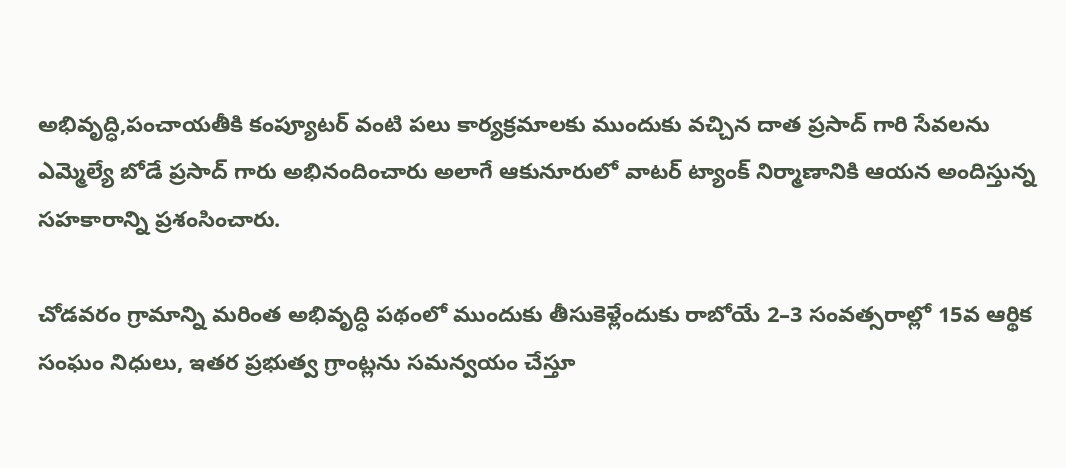అభివృద్ధి,పంచాయతీకి కంప్యూటర్ వంటి పలు కార్యక్రమాలకు ముందుకు వచ్చిన దాత ప్రసాద్ గారి సేవలను ఎమ్మెల్యే బోడే ప్రసాద్ గారు అభినందించారు అలాగే ఆకునూరులో వాటర్ ట్యాంక్ నిర్మాణానికి ఆయన అందిస్తున్న సహకారాన్ని ప్రశంసించారు.

చోడవరం గ్రామాన్ని మరింత అభివృద్ధి పథంలో ముందుకు తీసుకెళ్లేందుకు రాబోయే 2–3 సంవత్సరాల్లో 15వ ఆర్థిక సంఘం నిధులు, ఇతర ప్రభుత్వ గ్రాంట్లను సమన్వయం చేస్తూ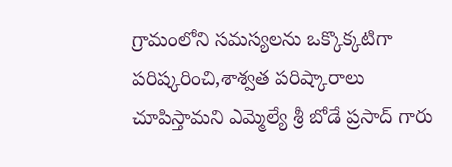గ్రామంలోని సమస్యలను ఒక్కొక్కటిగా పరిష్కరించి,శాశ్వత పరిష్కారాలు చూపిస్తామని ఎమ్మెల్యే శ్రీ బోడే ప్రసాద్ గారు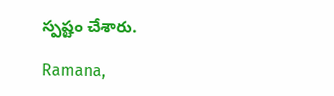స్పష్టం చేశారు.

Ramana,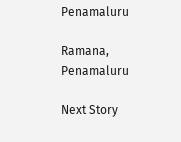Penamaluru

Ramana, Penamaluru

Next Story